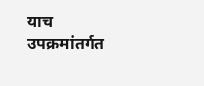याच उपक्रमांतर्गत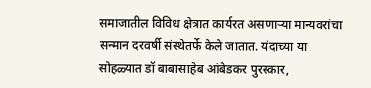समाजातील विविध क्षेत्रात कार्यरत असणाऱ्या मान्यवरांचा सन्मान दरवर्षी संस्थेतर्फे केले जातात. यंदाच्या या सोहळ्यात डॉ बाबासाहेब आंबेडकर पुरस्कार,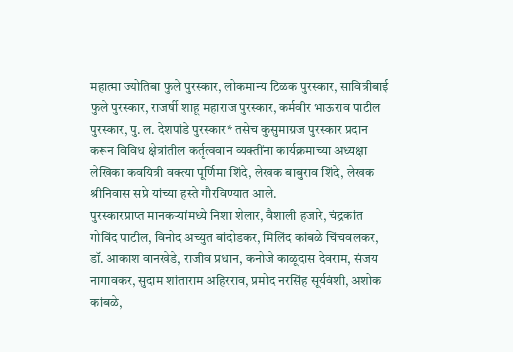महात्मा ज्योतिबा फुले पुरस्कार, लोकमान्य टिळक पुरस्कार, सावित्रीबाई फुले पुरस्कार, राजर्षी शाहू महाराज पुरस्कार, कर्मवीर भाऊराव पाटील पुरस्कार, पु. ल. देशपांडे पुरस्कार* तसेच कुसुमाग्रज पुरस्कार प्रदान करून विविध क्षेत्रांतील कर्तृत्ववान व्यक्तींना कार्यक्रमाच्या अध्यक्षा लेखिका कवयित्री वक्त्या पूर्णिमा शिंदे, लेखक बाबुराव शिंदे, लेखक श्रीनिवास सप्रे यांच्या हस्ते गौरविण्यात आले.
पुरस्कारप्राप्त मानकऱ्यांमध्ये निशा शेलार, वैशाली हजारे, चंद्रकांत गोविंद पाटील, विनोद अच्युत बांदोडकर, मिलिंद कांबळे चिंचवलकर, डॉ. आकाश वानखेडे, राजीव प्रधान, कनोजे काळूदास देवराम, संजय नागावकर, सुदाम शांताराम अहिरराव, प्रमोद नरसिंह सूर्यवंशी, अशोक कांबळे,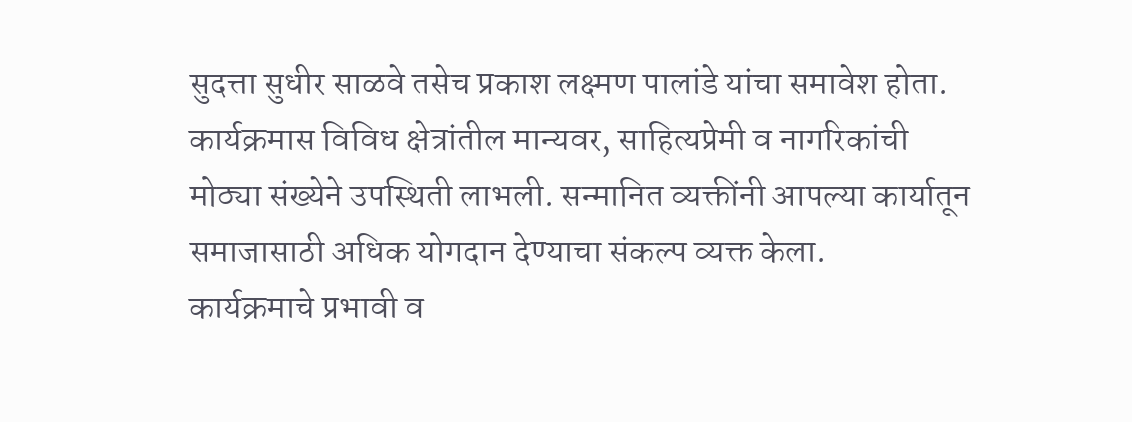सुदत्ता सुधीर साळवे तसेच प्रकाश लक्ष्मण पालांडे यांचा समावेश होता.
कार्यक्रमास विविध क्षेत्रांतील मान्यवर, साहित्यप्रेमी व नागरिकांची मोठ्या संख्येने उपस्थिती लाभली. सन्मानित व्यक्तींनी आपल्या कार्यातून समाजासाठी अधिक योगदान देण्याचा संकल्प व्यक्त केला.
कार्यक्रमाचे प्रभावी व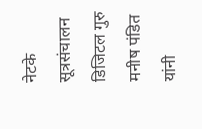नेटके सूत्रसंचालन डिजिटल गुरु मनीष पंडित यांनी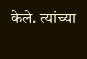केले. त्यांच्या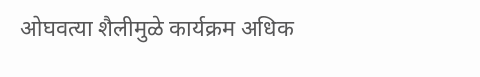ओघवत्या शैलीमुळे कार्यक्रम अधिक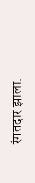रंगतदार झाला.